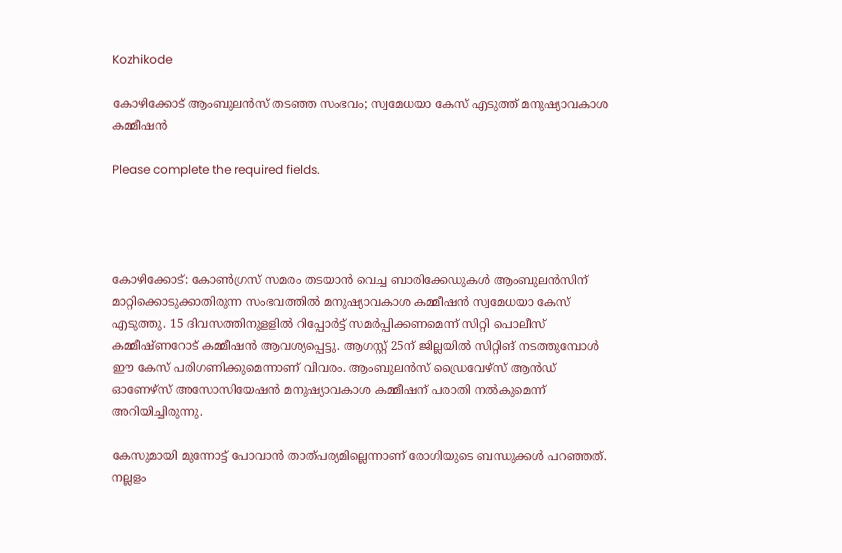Kozhikode

കോഴിക്കോട് ആംബുലന്‍സ് തടഞ്ഞ സംഭവം; സ്വമേധയാ കേസ് എടുത്ത് മനുഷ്യാവകാശ കമ്മീഷന്‍

Please complete the required fields.




കോഴിക്കോട്: കോണ്‍ഗ്രസ് സമരം തടയാന്‍ വെച്ച ബാരിക്കേഡുകള്‍ ആംബുലന്‍സിന് മാറ്റിക്കൊടുക്കാതിരുന്ന സംഭവത്തില്‍ മനുഷ്യാവകാശ കമ്മീഷന്‍ സ്വമേധയാ കേസ് എടുത്തു. 15 ദിവസത്തിനുളളില്‍ റിപ്പോര്‍ട്ട് സമര്‍പ്പിക്കണമെന്ന് സിറ്റി പൊലീസ് കമ്മീഷ്ണറോട് കമ്മീഷൻ ആവശ്യപ്പെട്ടു. ആഗസ്റ്റ് 25ന് ജില്ലയില്‍ സിറ്റിങ് നടത്തുമ്പോള്‍ ഈ കേസ് പരിഗണിക്കുമെന്നാണ് വിവരം. ആംബുലന്‍സ് ഡ്രൈവേഴ്‌സ് ആന്‍ഡ് ഓണേഴ്‌സ് അസോസിയേഷന്‍ മനുഷ്യാവകാശ കമ്മീഷന് പരാതി നൽകുമെന്ന് അറിയിച്ചിരുന്നു.

കേസുമായി മുന്നോട്ട് പോവാന്‍ താത്പര്യമില്ലെന്നാണ് രോഗിയുടെ ബന്ധുക്കള്‍ പറഞ്ഞത്. നല്ലളം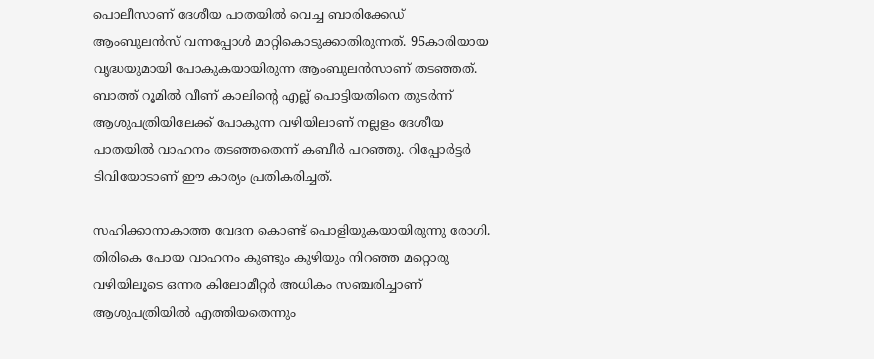പൊലീസാണ് ദേശീയ പാതയില്‍ വെച്ച ബാരിക്കേഡ് ആംബുലൻസ് വന്നപ്പോൾ മാറ്റികൊടുക്കാതിരുന്നത്. 95കാരിയായ വൃദ്ധയുമായി പോകുകയായിരുന്ന ആംബുലൻസാണ് തടഞ്ഞത്. ബാത്ത് റൂമില്‍ വീണ് കാലിന്റെ എല്ല് പൊട്ടിയതിനെ തുടര്‍ന്ന് ആശുപത്രിയിലേക്ക് പോകുന്ന വഴിയിലാണ് നല്ലളം ദേശീയ പാതയിൽ വാഹനം തടഞ്ഞതെന്ന് കബീർ പറഞ്ഞു. റിപ്പോർട്ടർ ടിവിയോടാണ് ഈ കാര്യം പ്രതികരിച്ചത്.

സഹിക്കാനാകാത്ത വേദന കൊണ്ട് പൊളിയുകയായിരുന്നു രോഗി. തിരികെ പോയ വാഹനം കുണ്ടും കുഴിയും നിറഞ്ഞ മറ്റൊരു വഴിയിലൂടെ ഒന്നര കിലോമീറ്റര്‍ അധികം സഞ്ചരിച്ചാണ് ആശുപത്രിയില്‍ എത്തിയതെന്നും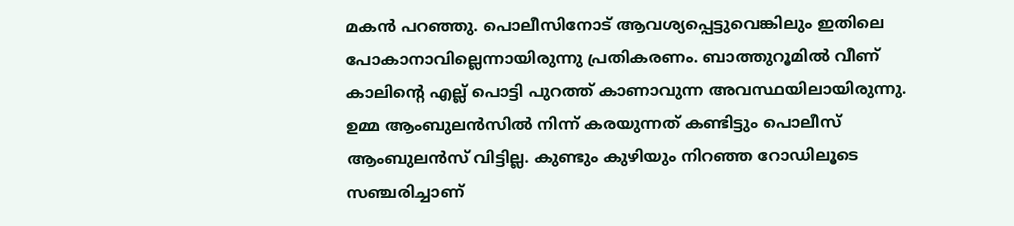മകൻ പറഞ്ഞു. പൊലീസിനോട് ആവശ്യപ്പെട്ടുവെങ്കിലും ഇതിലെ പോകാനാവില്ലെന്നായിരുന്നു പ്രതികരണം. ബാത്തുറൂമിൽ വീണ് കാലിൻ്റെ എല്ല് പൊട്ടി പുറത്ത് കാണാവുന്ന അവസ്ഥയിലായിരുന്നു. ഉമ്മ ആംബുലൻസിൽ നിന്ന് കരയുന്നത് കണ്ടിട്ടും പൊലീസ് ആംബുലൻസ് വിട്ടില്ല. കുണ്ടും കുഴിയും നിറഞ്ഞ റോഡിലൂടെ സഞ്ചരിച്ചാണ്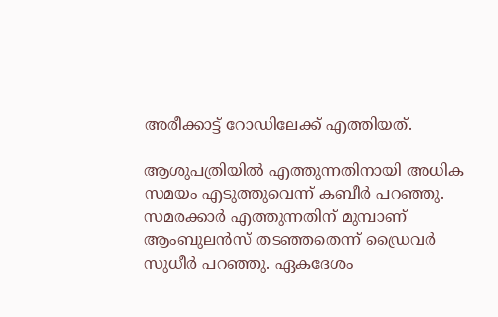അരീക്കാട്ട് റോഡിലേക്ക് എത്തിയത്.

ആശുപത്രിയിൽ എത്തുന്നതിനായി അധിക സമയം എടുത്തുവെന്ന് കബീര്‍ പറഞ്ഞു. സമരക്കാര്‍ എത്തുന്നതിന് മുമ്പാണ് ആംബുലന്‍സ് തടഞ്ഞതെന്ന് ഡ്രൈവർ സുധീർ പറഞ്ഞു. ഏകദേശം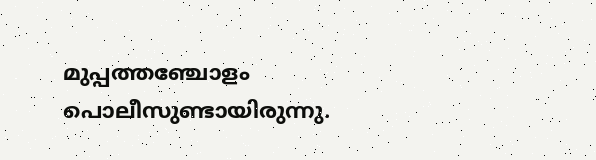മുപ്പത്തഞ്ചോളം പൊലീസുണ്ടായിരുന്നു.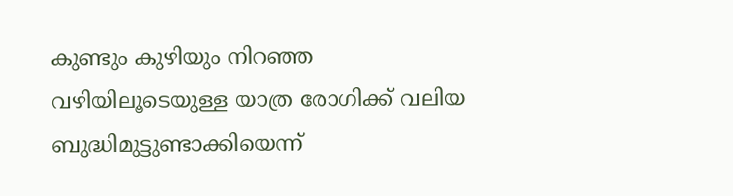കുണ്ടും കുഴിയും നിറഞ്ഞ വഴിയിലൂടെയുള്ള യാത്ര രോഗിക്ക് വലിയ ബുദ്ധിമുട്ടുണ്ടാക്കിയെന്ന്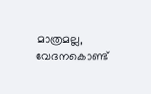മാത്രമല്ല, വേദനകൊണ്ട്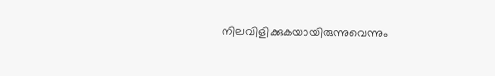നിലവിളിക്കുകയായിരുന്നുവെന്നും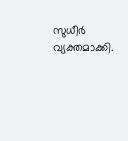സുധീർ വ്യക്തമാക്കി.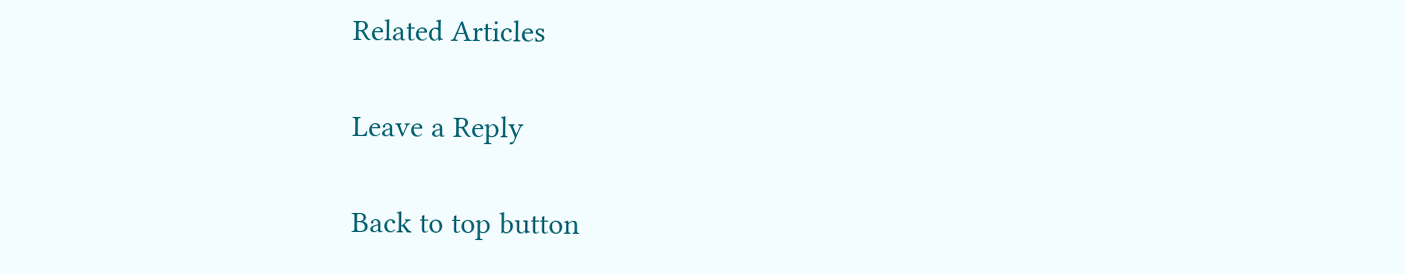Related Articles

Leave a Reply

Back to top button